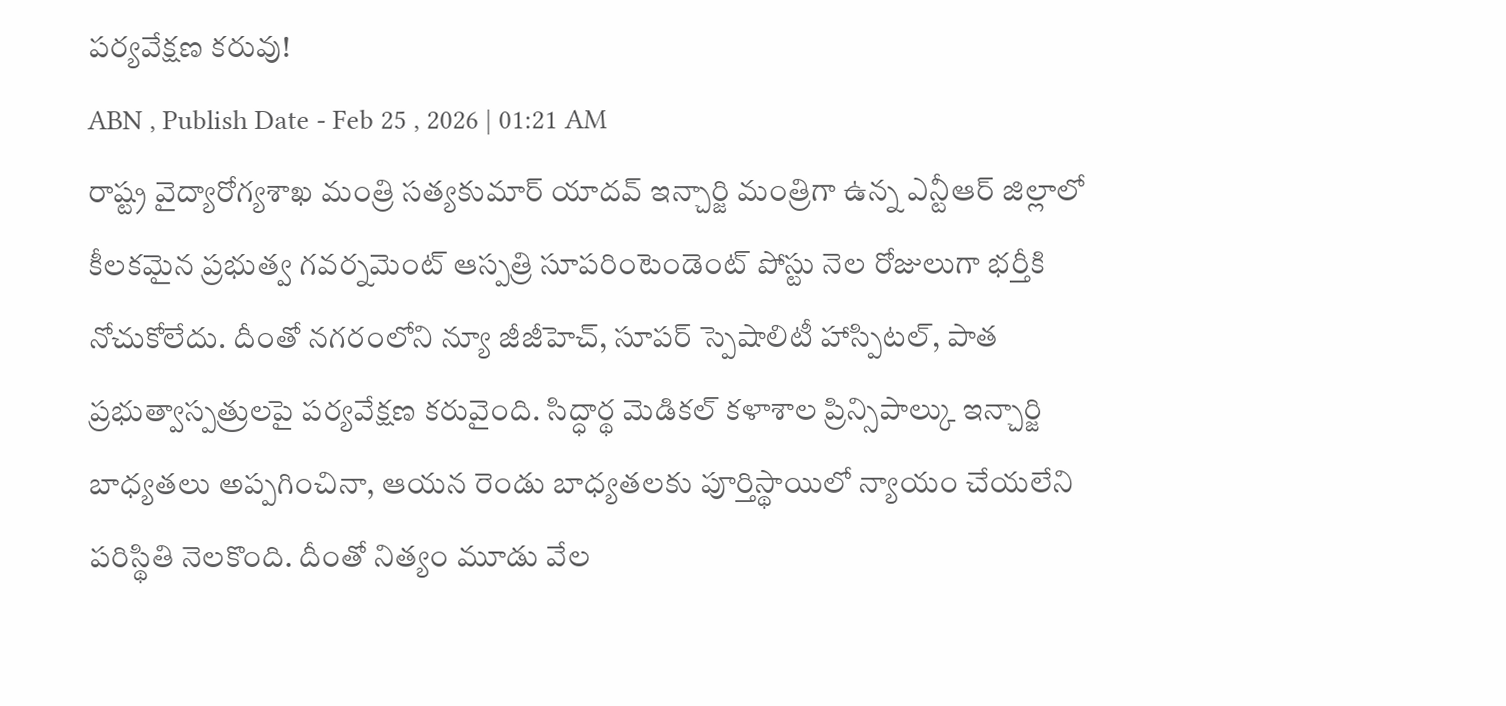పర్యవేక్షణ కరువు!
ABN , Publish Date - Feb 25 , 2026 | 01:21 AM
రాష్ట్ర వైద్యారోగ్యశాఖ మంత్రి సత్యకుమార్ యాదవ్ ఇన్చార్జి మంత్రిగా ఉన్న ఎన్టీఆర్ జిల్లాలో కీలకమైన ప్రభుత్వ గవర్నమెంట్ ఆస్పత్రి సూపరింటెండెంట్ పోస్టు నెల రోజులుగా భర్తీకి నోచుకోలేదు. దీంతో నగరంలోని న్యూ జీజీహెచ్, సూపర్ స్పెషాలిటీ హాస్పిటల్, పాత ప్రభుత్వాస్పత్రులపై పర్యవేక్షణ కరువైంది. సిద్ధార్థ మెడికల్ కళాశాల ప్రిన్సిపాల్కు ఇన్చార్జి బాధ్యతలు అప్పగించినా, ఆయన రెండు బాధ్యతలకు పూర్తిస్థాయిలో న్యాయం చేయలేని పరిస్థితి నెలకొంది. దీంతో నిత్యం మూడు వేల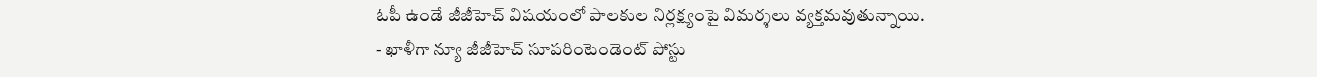ఓపీ ఉండే జీజీహెచ్ విషయంలో పాలకుల నిర్లక్ష్యంపై విమర్శలు వ్యక్తమవుతున్నాయి.
- ఖాళీగా న్యూ జీజీహెచ్ సూపరింటెండెంట్ పోస్టు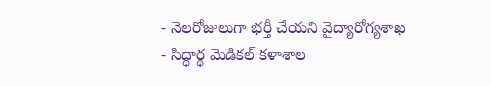- నెలరోజులుగా భర్తీ చేయని వైద్యారోగ్యశాఖ
- సిద్ధార్థ మెడికల్ కళాశాల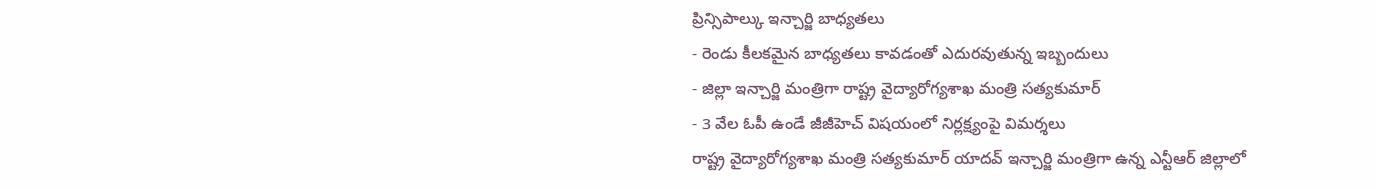ప్రిన్సిపాల్కు ఇన్చార్జి బాధ్యతలు
- రెండు కీలకమైన బాధ్యతలు కావడంతో ఎదురవుతున్న ఇబ్బందులు
- జిల్లా ఇన్చార్జి మంత్రిగా రాష్ట్ర వైద్యారోగ్యశాఖ మంత్రి సత్యకుమార్
- 3 వేల ఓపీ ఉండే జీజీహెచ్ విషయంలో నిర్లక్ష్యంపై విమర్శలు
రాష్ట్ర వైద్యారోగ్యశాఖ మంత్రి సత్యకుమార్ యాదవ్ ఇన్చార్జి మంత్రిగా ఉన్న ఎన్టీఆర్ జిల్లాలో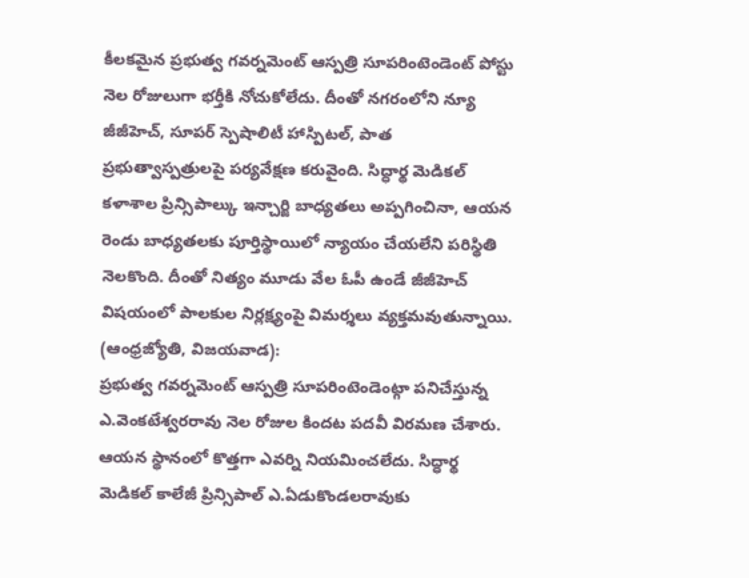కీలకమైన ప్రభుత్వ గవర్నమెంట్ ఆస్పత్రి సూపరింటెండెంట్ పోస్టు నెల రోజులుగా భర్తీకి నోచుకోలేదు. దీంతో నగరంలోని న్యూ జీజీహెచ్, సూపర్ స్పెషాలిటీ హాస్పిటల్, పాత ప్రభుత్వాస్పత్రులపై పర్యవేక్షణ కరువైంది. సిద్ధార్థ మెడికల్ కళాశాల ప్రిన్సిపాల్కు ఇన్చార్జి బాధ్యతలు అప్పగించినా, ఆయన రెండు బాధ్యతలకు పూర్తిస్థాయిలో న్యాయం చేయలేని పరిస్థితి నెలకొంది. దీంతో నిత్యం మూడు వేల ఓపీ ఉండే జీజీహెచ్ విషయంలో పాలకుల నిర్లక్ష్యంపై విమర్శలు వ్యక్తమవుతున్నాయి.
(ఆంధ్రజ్యోతి, విజయవాడ):
ప్రభుత్వ గవర్నమెంట్ ఆస్పత్రి సూపరింటెండెంట్గా పనిచేస్తున్న ఎ.వెంకటేశ్వరరావు నెల రోజుల కిందట పదవీ విరమణ చేశారు. ఆయన స్థానంలో కొత్తగా ఎవర్ని నియమించలేదు. సిద్ధార్థ మెడికల్ కాలేజీ ప్రిన్సిపాల్ ఎ.ఏడుకొండలరావుకు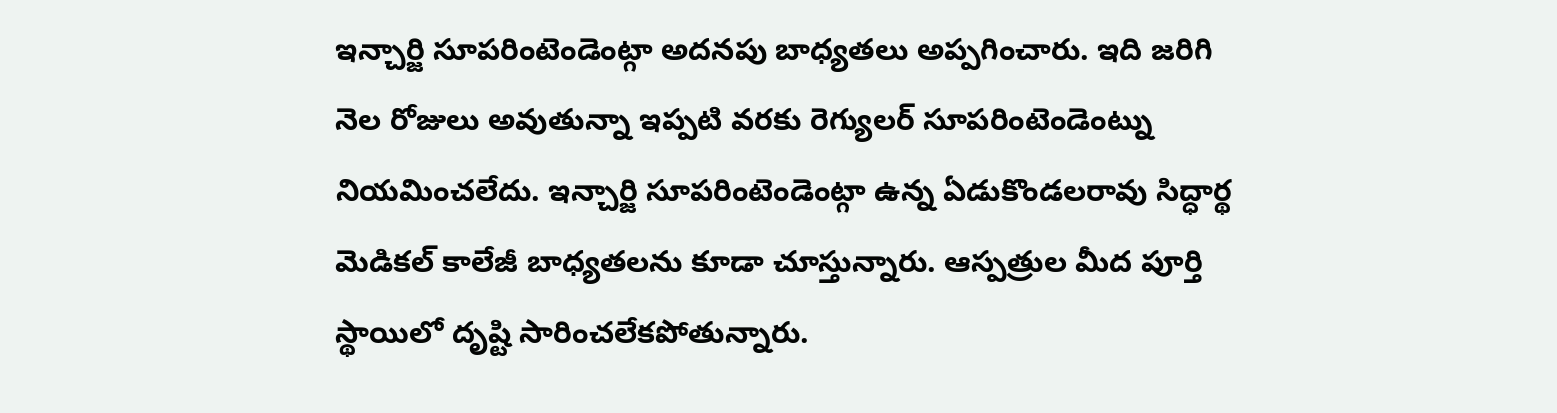ఇన్చార్జి సూపరింటెండెంట్గా అదనపు బాధ్యతలు అప్పగించారు. ఇది జరిగి నెల రోజులు అవుతున్నా ఇప్పటి వరకు రెగ్యులర్ సూపరింటెండెంట్ను నియమించలేదు. ఇన్చార్జి సూపరింటెండెంట్గా ఉన్న ఏడుకొండలరావు సిద్ధార్థ మెడికల్ కాలేజీ బాధ్యతలను కూడా చూస్తున్నారు. ఆస్పత్రుల మీద పూర్తి స్థాయిలో దృష్టి సారించలేకపోతున్నారు.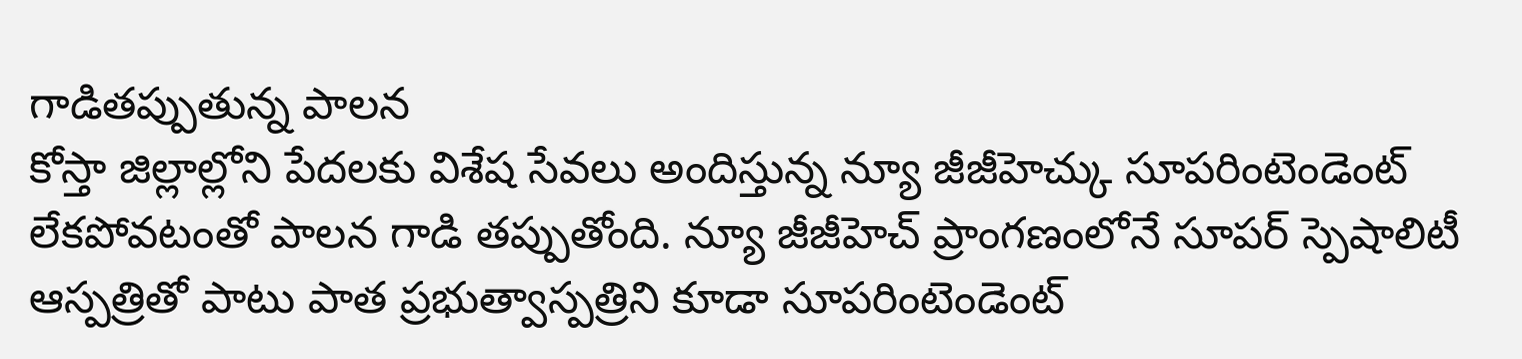గాడితప్పుతున్న పాలన
కోస్తా జిల్లాల్లోని పేదలకు విశేష సేవలు అందిస్తున్న న్యూ జీజీహెచ్కు సూపరింటెండెంట్ లేకపోవటంతో పాలన గాడి తప్పుతోంది. న్యూ జీజీహెచ్ ప్రాంగణంలోనే సూపర్ స్పెషాలిటీ ఆస్పత్రితో పాటు పాత ప్రభుత్వాస్పత్రిని కూడా సూపరింటెండెంట్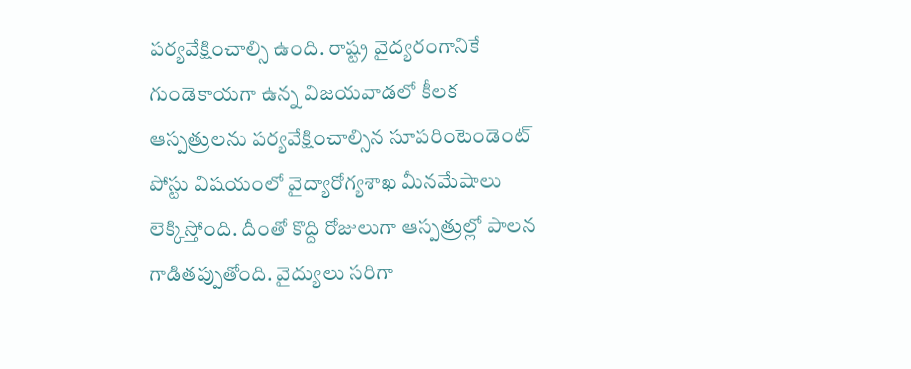పర్యవేక్షించాల్సి ఉంది. రాష్ట్ర వైద్యరంగానికే గుండెకాయగా ఉన్న విజయవాడలో కీలక ఆస్పత్రులను పర్యవేక్షించాల్సిన సూపరింటెండెంట్ పోస్టు విషయంలో వైద్యారోగ్యశాఖ మీనమేషాలు లెక్కిస్తోంది. దీంతో కొద్ది రోజులుగా ఆస్పత్రుల్లో పాలన గాడితప్పుతోంది. వైద్యులు సరిగా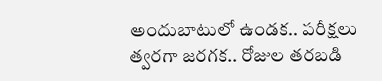అందుబాటులో ఉండక.. పరీక్షలు త్వరగా జరగక.. రోజుల తరబడి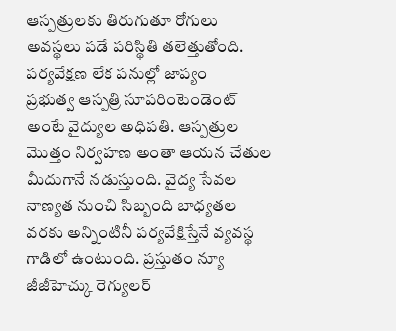ఆస్పత్రులకు తిరుగుతూ రోగులు అవస్థలు పడే పరిస్థితి తలెత్తుతోంది.
పర్యవేక్షణ లేక పనుల్లో జాప్యం
ప్రభుత్వ ఆస్పత్రి సూపరింటెండెంట్ అంటే వైద్యుల అధిపతి. ఆస్పత్రుల మొత్తం నిర్వహణ అంతా ఆయన చేతుల మీదుగానే నడుస్తుంది. వైద్య సేవల నాణ్యత నుంచి సిబ్బంది బాధ్యతల వరకు అన్నింటినీ పర్యవేక్షిస్తేనే వ్యవస్థ గాడిలో ఉంటుంది. ప్రస్తుతం న్యూ జీజీహెచ్కు రెగ్యులర్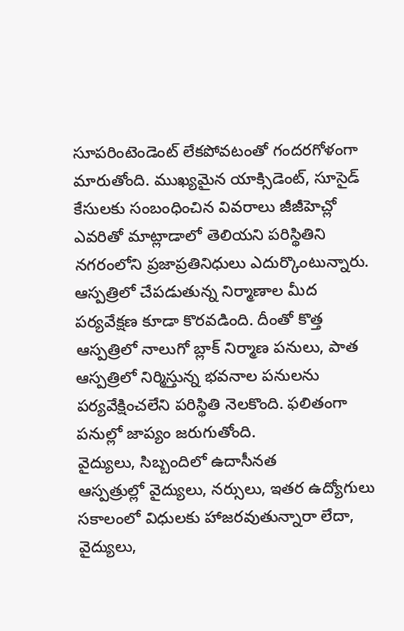సూపరింటెండెంట్ లేకపోవటంతో గందరగోళంగా మారుతోంది. ముఖ్యమైన యాక్సిడెంట్, సూసైడ్ కేసులకు సంబంధించిన వివరాలు జీజీహెచ్లో ఎవరితో మాట్లాడాలో తెలియని పరిస్థితిని నగరంలోని ప్రజాప్రతినిధులు ఎదుర్కొంటున్నారు. ఆస్పత్రిలో చేపడుతున్న నిర్మాణాల మీద పర్యవేక్షణ కూడా కొరవడింది. దీంతో కొత్త ఆస్పత్రిలో నాలుగో బ్లాక్ నిర్మాణ పనులు, పాత ఆస్పత్రిలో నిర్మిస్తున్న భవనాల పనులను పర్యవేక్షించలేని పరిస్థితి నెలకొంది. ఫలితంగా పనుల్లో జాప్యం జరుగుతోంది.
వైద్యులు, సిబ్బందిలో ఉదాసీనత
ఆస్పత్రుల్లో వైద్యులు, నర్సులు, ఇతర ఉద్యోగులు సకాలంలో విధులకు హాజరవుతున్నారా లేదా, వైద్యులు,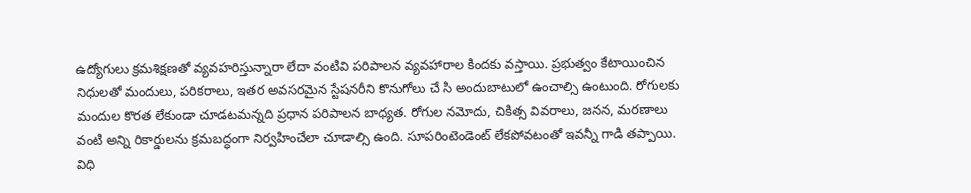ఉద్యోగులు క్రమశిక్షణతో వ్యవహరిస్తున్నారా లేదా వంటివి పరిపాలన వ్యవహారాల కిందకు వస్తాయి. ప్రభుత్వం కేటాయించిన నిధులతో మందులు, పరికరాలు, ఇతర అవసరమైన స్టేషనరీని కొనుగోలు చే సి అందుబాటులో ఉంచాల్సి ఉంటుంది. రోగులకు మందుల కొరత లేకుండా చూడటమన్నది ప్రధాన పరిపాలన బాధ్యత. రోగుల నమోదు, చికిత్స వివరాలు, జనన, మరణాలు వంటి అన్ని రికార్డులను క్రమబద్ధంగా నిర్వహించేలా చూడాల్సి ఉంది. సూపరింటెండెంట్ లేకపోవటంతో ఇవన్నీ గాడి తప్పాయి. విధి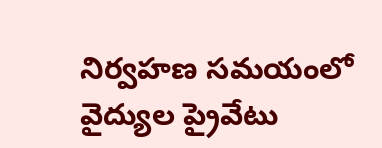నిర్వహణ సమయంలో వైద్యుల ప్రైవేటు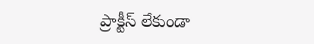ప్రాక్టీస్ లేకుండా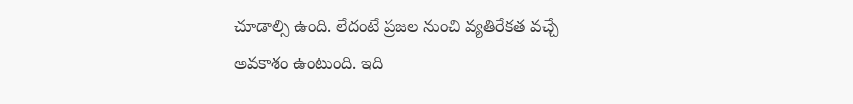చూడాల్సి ఉంది. లేదంటే ప్రజల నుంచి వ్యతిరేకత వచ్చే అవకాశం ఉంటుంది. ఇది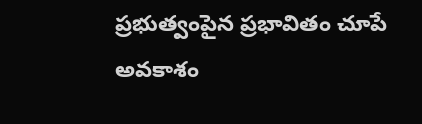ప్రభుత్వంపైన ప్రభావితం చూపే అవకాశం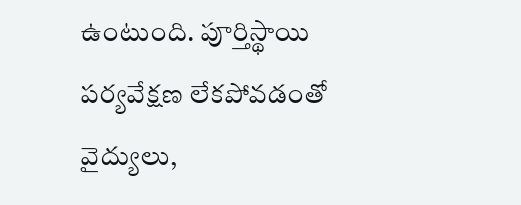ఉంటుంది. పూర్తిస్థాయి పర్యవేక్షణ లేకపోవడంతో వైద్యులు,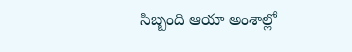సిబ్బంది ఆయా అంశాల్లో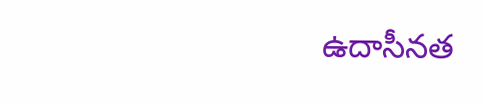ఉదాసీనత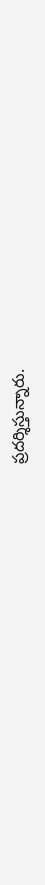ప్రదర్శిస్తున్నారు.